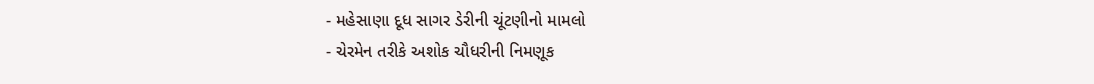- મહેસાણા દૂધ સાગર ડેરીની ચૂંટણીનો મામલો
- ચેરમેન તરીકે અશોક ચૌધરીની નિમણૂક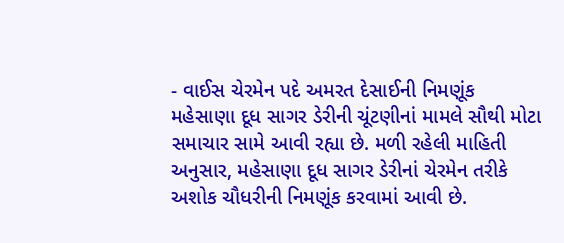- વાઈસ ચેરમેન પદે અમરત દેસાઈની નિમણૂંક
મહેસાણા દૂધ સાગર ડેરીની ચૂંટણીનાં મામલે સૌથી મોટા સમાચાર સામે આવી રહ્યા છે. મળી રહેલી માહિતી અનુસાર, મહેસાણા દૂધ સાગર ડેરીનાં ચેરમેન તરીકે અશોક ચૌધરીની નિમણૂંક કરવામાં આવી છે.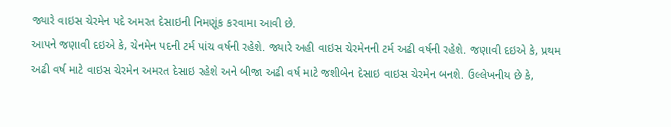જ્યારે વાઇસ ચેરમેન પદે અમરત દેસાઇની નિમણૂંક કરવામા આવી છે.
આપને જણાવી દઇએ કે, ચેનમેન પદની ટર્મ પાંચ વર્ષની રહેશે. જ્યારે અહી વાઇસ ચેરમેનની ટર્મ અઢી વર્ષની રહેશે. જણાવી દઇએ કે, પ્રથમ અઢી વર્ષ માટે વાઇસ ચેરમેન અમરત દેસાઇ રહેશે અને બીજા અઢી વર્ષ માટે જશીબેન દેસાઇ વાઇસ ચેરમેન બનશે. ઉલ્લેખનીય છે કે,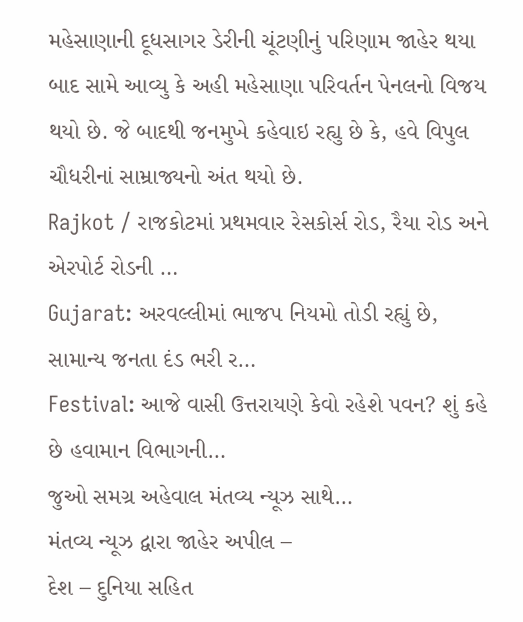મહેસાણાની દૂધસાગર ડેરીની ચૂંટણીનું પરિણામ જાહેર થયા બાદ સામે આવ્યુ કે અહી મહેસાણા પરિવર્તન પેનલનો વિજય થયો છે. જે બાદથી જનમુખે કહેવાઇ રહ્યુ છે કે, હવે વિપુલ ચૌધરીનાં સામ્રાજ્યનો અંત થયો છે.
Rajkot / રાજકોટમાં પ્રથમવાર રેસકોર્સ રોડ, રૈયા રોડ અને એરપોર્ટ રોડની …
Gujarat: અરવલ્લીમાં ભાજપ નિયમો તોડી રહ્યું છે, સામાન્ય જનતા દંડ ભરી ર…
Festival: આજે વાસી ઉત્તરાયણે કેવો રહેશે પવન? શું કહે છે હવામાન વિભાગની…
જુઓ સમગ્ર અહેવાલ મંતવ્ય ન્યૂઝ સાથે…
મંતવ્ય ન્યૂઝ દ્વારા જાહેર અપીલ –
દેશ – દુનિયા સહિત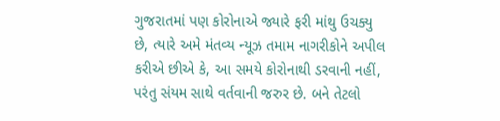ગુજરાતમાં પણ કોરોનાએ જ્યારે ફરી માંથુ ઉચક્યુ છે, ત્યારે અમે મંતવ્ય ન્યૂઝ તમામ નાગરીકોને અપીલ કરીએ છીએ કે, આ સમયે કોરોનાથી ડરવાની નહીં, પરંતુ સંયમ સાથે વર્તવાની જરુર છે. બને તેટલો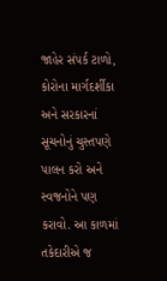જાહેર સંપર્ક ટાળો, કોરોના માર્ગદર્શીકા અને સરકારનાં સૂચનોનું ચુસ્તપણે પાલન કરો અને સ્વજનોને પણ કરાવો. આ કાળમાં તકેદારીએ જ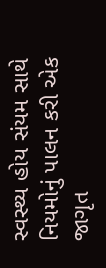સ્વસ્થ્ય હોય સંયમ સાથે નિયમોનું પાલન કરી એક જાગૃત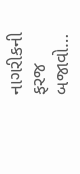નાગરીકની ફરજ બજાવો…